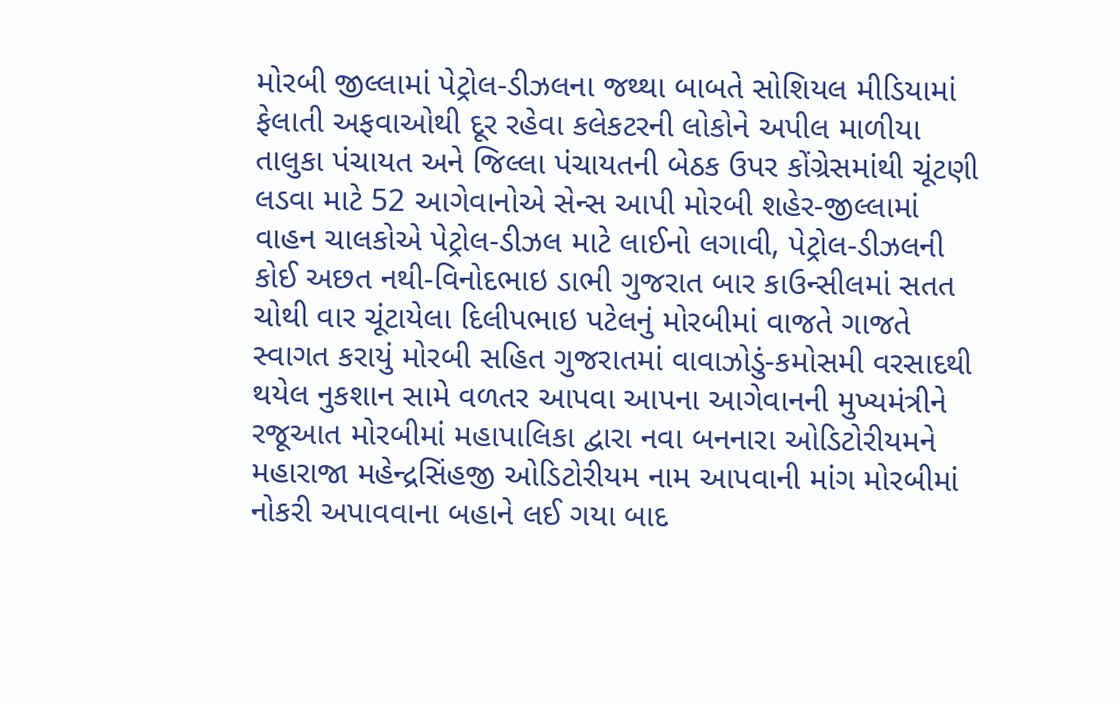મોરબી જીલ્લામાં પેટ્રોલ-ડીઝલના જથ્થા બાબતે સોશિયલ મીડિયામાં ફેલાતી અફવાઓથી દૂર રહેવા કલેકટરની લોકોને અપીલ માળીયા તાલુકા પંચાયત અને જિલ્લા પંચાયતની બેઠક ઉપર કોંગ્રેસમાંથી ચૂંટણી લડવા માટે 52 આગેવાનોએ સેન્સ આપી મોરબી શહેર-જીલ્લામાં વાહન ચાલકોએ પેટ્રોલ-ડીઝલ માટે લાઈનો લગાવી, પેટ્રોલ-ડીઝલની કોઈ અછત નથી-વિનોદભાઇ ડાભી ગુજરાત બાર કાઉન્સીલમાં સતત ચોથી વાર ચૂંટાયેલા દિલીપભાઇ પટેલનું મોરબીમાં વાજતે ગાજતે સ્વાગત કરાયું મોરબી સહિત ગુજરાતમાં વાવાઝોડું-કમોસમી વરસાદથી થયેલ નુકશાન સામે વળતર આપવા આપના આગેવાનની મુખ્યમંત્રીને રજૂઆત મોરબીમાં મહાપાલિકા દ્વારા નવા બનનારા ઓડિટોરીયમને મહારાજા મહેન્દ્રસિંહજી ઓડિટોરીયમ નામ આપવાની માંગ મોરબીમાં નોકરી અપાવવાના બહાને લઈ ગયા બાદ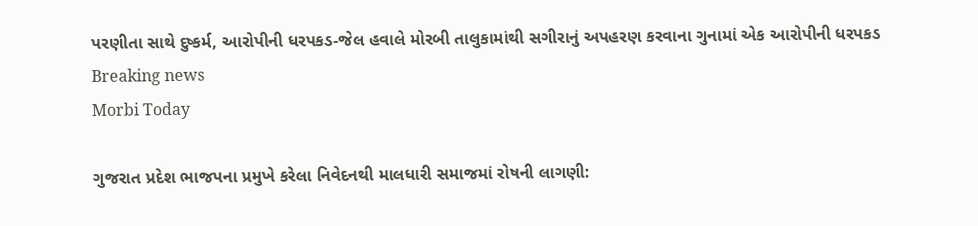પરણીતા સાથે દુષ્કર્મ, આરોપીની ધરપકડ-જેલ હવાલે મોરબી તાલુકામાંથી સગીરાનું અપહરણ કરવાના ગુનામાં એક આરોપીની ધરપકડ
Breaking news
Morbi Today

ગુજરાત પ્રદેશ ભાજપના પ્રમુખે કરેલા નિવેદનથી માલધારી સમાજમાં રોષની લાગણી: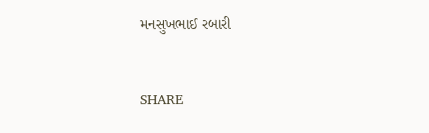મનસુખભાઈ રબારી


SHARE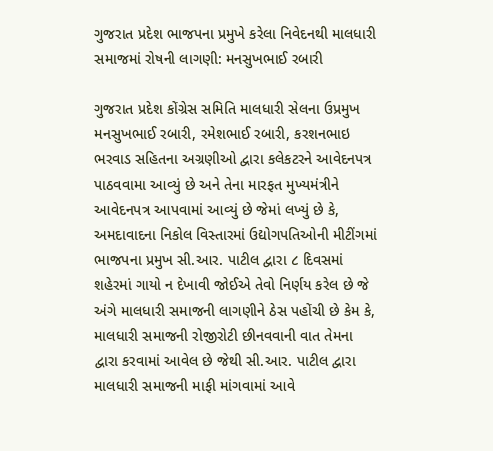ગુજરાત પ્રદેશ ભાજપના પ્રમુખે કરેલા નિવેદનથી માલધારી સમાજમાં રોષની લાગણી: મનસુખભાઈ રબારી

ગુજરાત પ્રદેશ કોંગ્રેસ સમિતિ માલધારી સેલના ઉપ્રમુખ મનસુખભાઈ રબારી, રમેશભાઈ રબારી, કરશનભાઇ ભરવાડ સહિતના અગ્રણીઓ દ્વારા કલેકટરને આવેદનપત્ર પાઠવવામા આવ્યું છે અને તેના મારફત મુખ્યમંત્રીને આવેદનપત્ર આપવામાં આવ્યું છે જેમાં લખ્યું છે કે, અમદાવાદના નિકોલ વિસ્તારમાં ઉદ્યોગપતિઓની મીટીંગમાં ભાજપના પ્રમુખ સી.આર. પાટીલ દ્વારા ૮ દિવસમાં શહેરમાં ગાયો ન દેખાવી જોઈએ તેવો નિર્ણય કરેલ છે જે અંગે માલધારી સમાજની લાગણીને ઠેસ પહોંચી છે કેમ કે, માલધારી સમાજની રોજીરોટી છીનવવાની વાત તેમના દ્વારા કરવામાં આવેલ છે જેથી સી.આર. પાટીલ દ્વારા માલધારી સમાજની માફી માંગવામાં આવે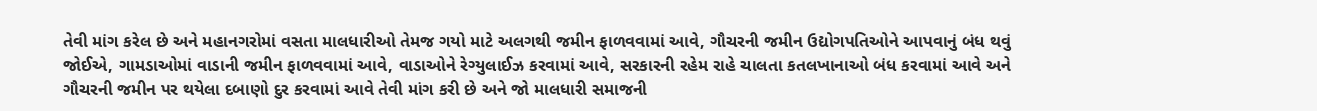તેવી માંગ કરેલ છે અને મહાનગરોમાં વસતા માલધારીઓ તેમજ ગયો માટે અલગથી જમીન ફાળવવામાં આવે, ગૌચરની જમીન ઉદ્યોગપતિઓને આપવાનું બંધ થવું જોઈએ, ગામડાઓમાં વાડાની જમીન ફાળવવામાં આવે, વાડાઓને રેગ્યુલાઈઝ કરવામાં આવે, સરકારની રહેમ રાહે ચાલતા કતલખાનાઓ બંધ કરવામાં આવે અને ગૌચરની જમીન પર થયેલા દબાણો દુર કરવામાં આવે તેવી માંગ કરી છે અને જો માલધારી સમાજની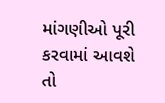માંગણીઓ પૂરી કરવામાં આવશે તો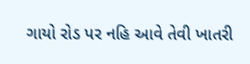ગાયો રોડ પર નહિ આવે તેવી ખાતરી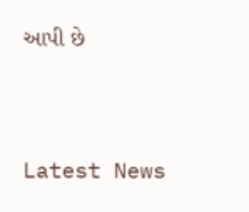આપી છે




Latest News